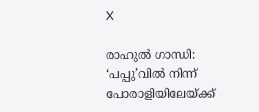X

രാഹുല്‍ ഗാന്ധി: ‘പപ്പു’വില്‍ നിന്ന് പോരാളിയിലേയ്ക്ക്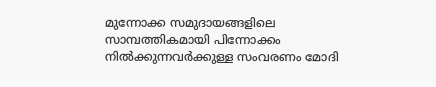മുന്നോക്ക സമുദായങ്ങളിലെ സാമ്പത്തികമായി പിന്നോക്കം നില്‍ക്കുന്നവര്‍ക്കുള്ള സംവരണം മോദി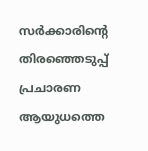സര്‍ക്കാരിന്റെ തിരഞ്ഞെടുപ്പ് പ്രചാരണ ആയുധത്തെ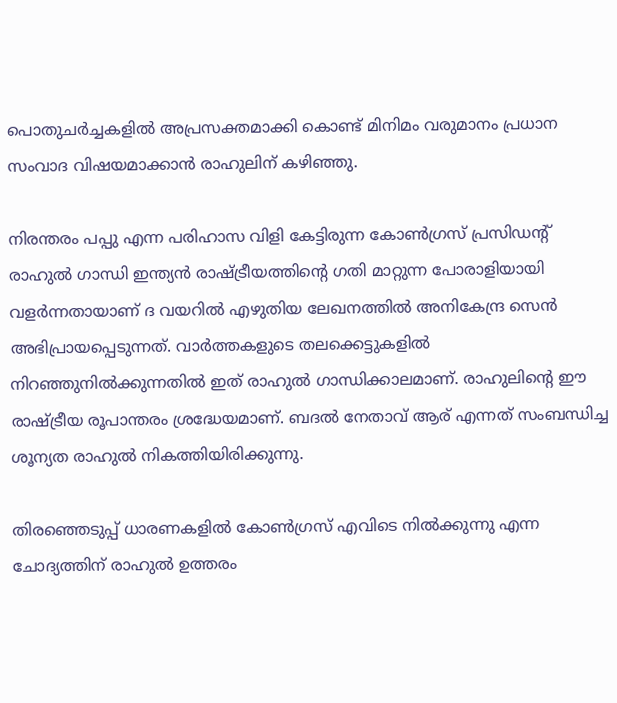പൊതുചര്‍ച്ചകളില്‍ അപ്രസക്തമാക്കി കൊണ്ട് മിനിമം വരുമാനം പ്രധാന സംവാദ വിഷയമാക്കാന്‍ രാഹുലിന് കഴിഞ്ഞു.

നിരന്തരം പപ്പു എന്ന പരിഹാസ വിളി കേട്ടിരുന്ന കോണ്‍ഗ്രസ് പ്രസിഡന്റ് രാഹുല്‍ ഗാന്ധി ഇന്ത്യന്‍ രാഷ്ട്രീയത്തിന്റെ ഗതി മാറ്റുന്ന പോരാളിയായി വളര്‍ന്നതായാണ് ദ വയറില്‍ എഴുതിയ ലേഖനത്തില്‍ അനികേന്ദ്ര സെന്‍ അഭിപ്രായപ്പെടുന്നത്. വാര്‍ത്തകളുടെ തലക്കെട്ടുകളില്‍ നിറഞ്ഞുനില്‍ക്കുന്നതില്‍ ഇത് രാഹുല്‍ ഗാന്ധിക്കാലമാണ്. രാഹുലിന്റെ ഈ രാഷ്ട്രീയ രൂപാന്തരം ശ്രദ്ധേയമാണ്. ബദല്‍ നേതാവ് ആര് എന്നത് സംബന്ധിച്ച ശൂന്യത രാഹുല്‍ നികത്തിയിരിക്കുന്നു.

തിരഞ്ഞെടുപ്പ് ധാരണകളില്‍ കോണ്‍ഗ്രസ് എവിടെ നില്‍ക്കുന്നു എന്ന ചോദ്യത്തിന് രാഹുല്‍ ഉത്തരം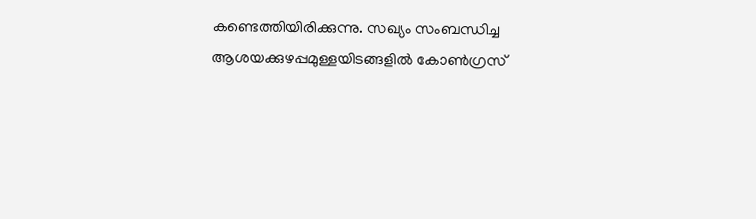കണ്ടെത്തിയിരിക്കുന്നു. സഖ്യം സംബന്ധിച്ച ആശയക്കുഴപ്പമുള്ളയിടങ്ങളില്‍ കോണ്‍ഗ്രസ്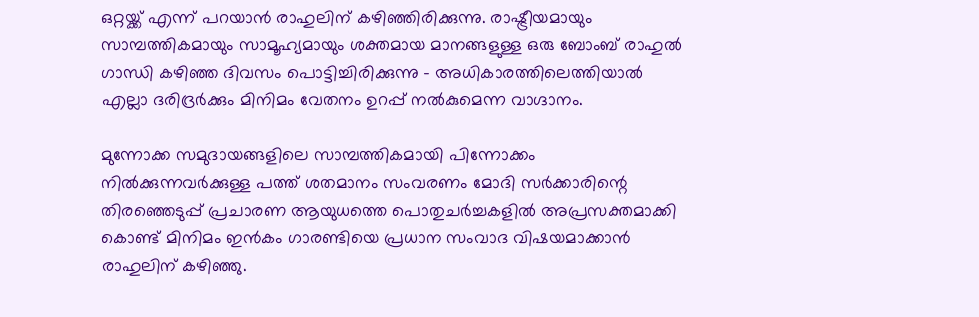ഒറ്റയ്ക്ക് എന്ന് പറയാന്‍ രാഹുലിന് കഴിഞ്ഞിരിക്കുന്നു. രാഷ്ട്രീയമായും സാമ്പത്തികമായും സാമൂഹ്യമായും ശക്തമായ മാനങ്ങളുള്ള ഒരു ബോംബ് രാഹുല്‍ ഗാന്ധി കഴിഞ്ഞ ദിവസം പൊട്ടിച്ചിരിക്കുന്നു – അധികാരത്തിലെത്തിയാല്‍ എല്ലാ ദരിദ്രര്‍ക്കും മിനിമം വേതനം ഉറപ്പ് നല്‍കുമെന്ന വാഗ്ദാനം.

മുന്നോക്ക സമുദായങ്ങളിലെ സാമ്പത്തികമായി പിന്നോക്കം നില്‍ക്കുന്നവര്‍ക്കുള്ള പത്ത് ശതമാനം സംവരണം മോദി സര്‍ക്കാരിന്റെ തിരഞ്ഞെടുപ്പ് പ്രചാരണ ആയുധത്തെ പൊതുചര്‍ച്ചകളില്‍ അപ്രസക്തമാക്കി കൊണ്ട് മിനിമം ഇന്‍കം ഗാരണ്ടിയെ പ്രധാന സംവാദ വിഷയമാക്കാന്‍ രാഹുലിന് കഴിഞ്ഞു.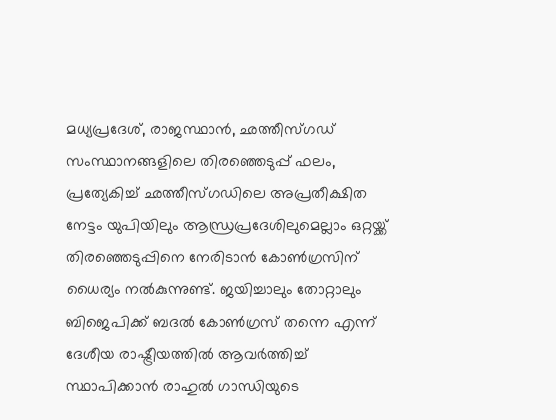മധ്യപ്രദേശ്, രാജസ്ഥാന്‍, ഛത്തീസ്ഗഡ് സംസ്ഥാനങ്ങളിലെ തിരഞ്ഞെടുപ്പ് ഫലം, പ്രത്യേകിച്ച് ഛത്തീസ്ഗഡിലെ അപ്രതീക്ഷിത നേട്ടം യുപിയിലും ആന്ധ്രപ്രദേശിലുമെല്ലാം ഒറ്റയ്ക്ക് തിരഞ്ഞെടുപ്പിനെ നേരിടാന്‍ കോണ്‍ഗ്രസിന് ധൈര്യം നല്‍കുന്നുണ്ട്. ജയിച്ചാലും തോറ്റാലും ബിജെപിക്ക് ബദല്‍ കോണ്‍ഗ്രസ് തന്നെ എന്ന് ദേശീയ രാഷ്ട്രീയത്തില്‍ ആവര്‍ത്തിച്ച് സ്ഥാപിക്കാന്‍ രാഹുല്‍ ഗാന്ധിയുടെ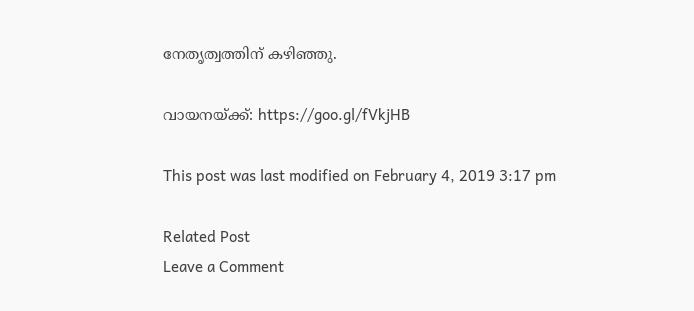നേതൃത്വത്തിന് കഴിഞ്ഞു.

വായനയ്ക്ക്‌: https://goo.gl/fVkjHB

This post was last modified on February 4, 2019 3:17 pm

Related Post
Leave a Comment